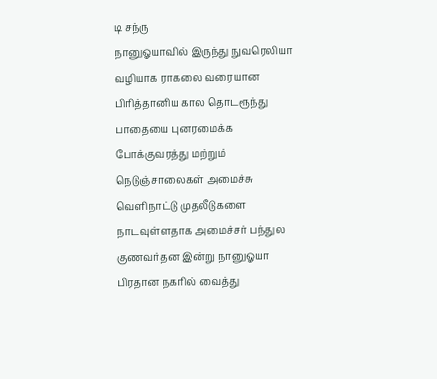டி சந்ரு
நானுஓயாவில் இருந்து நுவரெலியா வழியாக ராகலை வரையான பிரித்தானிய கால தொடரூந்து பாதையை புனரமைக்க போக்குவரத்து மற்றும் நெடுஞ்சாலைகள் அமைச்சு வெளிநாட்டு முதலீடுகளை நாடவுள்ளதாக அமைச்சர் பந்துல குணவர்தன இன்று நானுஓயா பிரதான நகரில் வைத்து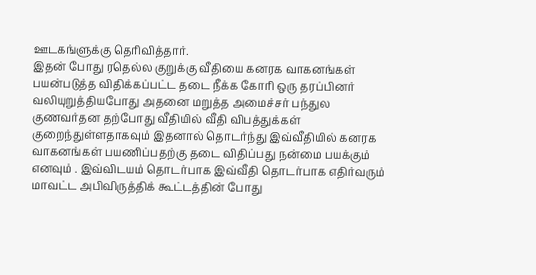ஊடகங்ளுக்கு தெரிவித்தார்.
இதன் போது ரதெல்ல குறுக்கு வீதியை கனரக வாகனங்கள் பயன்படுத்த விதிக்கப்பட்ட தடை நீக்க கோரி ஒரு தரப்பினர் வலியுறுத்தியபோது அதனை மறுத்த அமைச்சர் பந்துல குணவர்தன தற்போது வீதியில் வீதி விபத்துக்கள் குறைந்துள்ளதாகவும் இதனால் தொடர்ந்து இவ்வீதியில் கனரக வாகனங்கள் பயணிப்பதற்கு தடை விதிப்பது நன்மை பயக்கும் எனவும் . இவ்விடயம் தொடர்பாக இவ்வீதி தொடர்பாக எதிர்வரும் மாவட்ட அபிவிருத்திக் கூட்டத்தின் போது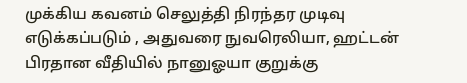முக்கிய கவனம் செலுத்தி நிரந்தர முடிவு எடுக்கப்படும் , அதுவரை நுவரெலியா, ஹட்டன் பிரதான வீதியில் நானுஓயா குறுக்கு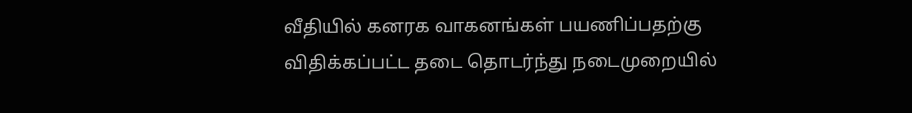வீதியில் கனரக வாகனங்கள் பயணிப்பதற்கு விதிக்கப்பட்ட தடை தொடர்ந்து நடைமுறையில்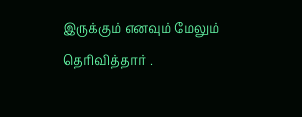இருக்கும் எனவும் மேலும் தெரிவித்தார் .